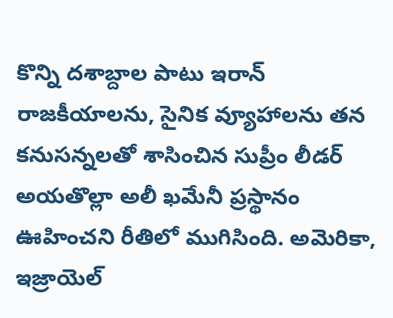కొన్ని దశాబ్దాల పాటు ఇరాన్ రాజకీయాలను, సైనిక వ్యూహాలను తన కనుసన్నలతో శాసించిన సుప్రీం లీడర్ అయతొల్లా అలీ ఖమేనీ ప్రస్థానం ఊహించని రీతిలో ముగిసింది. అమెరికా, ఇజ్రాయెల్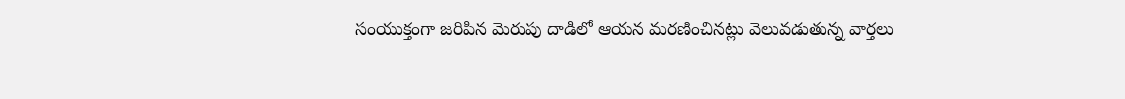సంయుక్తంగా జరిపిన మెరుపు దాడిలో ఆయన మరణించినట్లు వెలువడుతున్న వార్తలు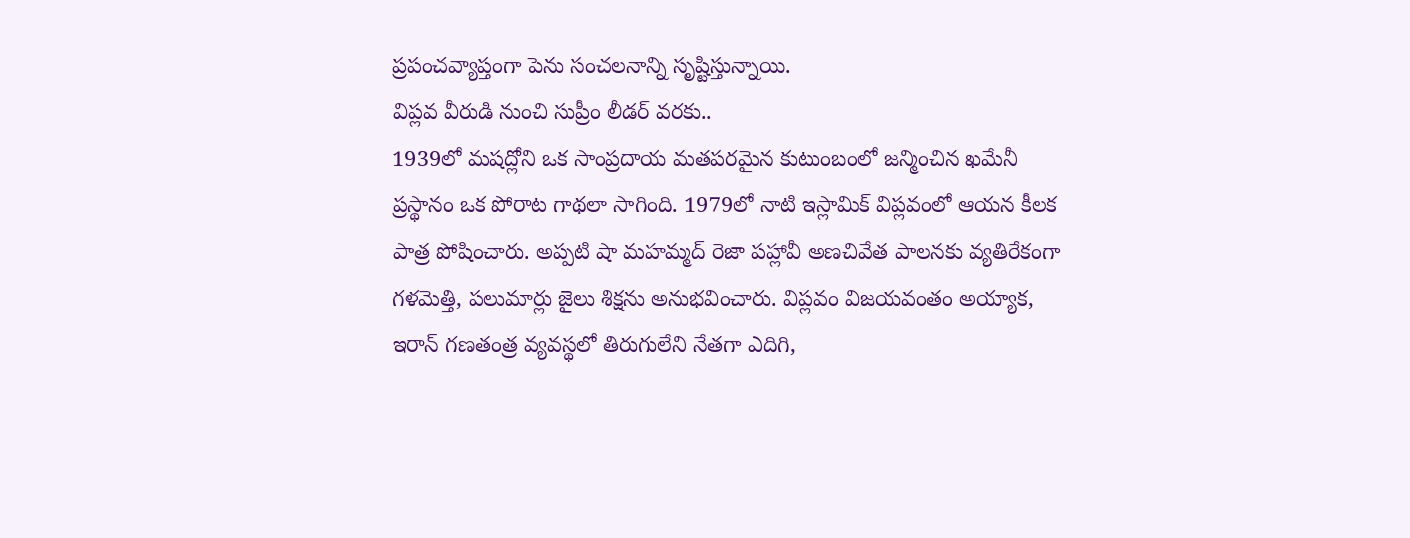ప్రపంచవ్యాప్తంగా పెను సంచలనాన్ని సృష్టిస్తున్నాయి.
విప్లవ వీరుడి నుంచి సుప్రీం లీడర్ వరకు..
1939లో మషద్లోని ఒక సాంప్రదాయ మతపరమైన కుటుంబంలో జన్మించిన ఖమేనీ ప్రస్థానం ఒక పోరాట గాథలా సాగింది. 1979లో నాటి ఇస్లామిక్ విప్లవంలో ఆయన కీలక పాత్ర పోషించారు. అప్పటి షా మహమ్మద్ రెజా పహ్లావీ అణచివేత పాలనకు వ్యతిరేకంగా గళమెత్తి, పలుమార్లు జైలు శిక్షను అనుభవించారు. విప్లవం విజయవంతం అయ్యాక, ఇరాన్ గణతంత్ర వ్యవస్థలో తిరుగులేని నేతగా ఎదిగి,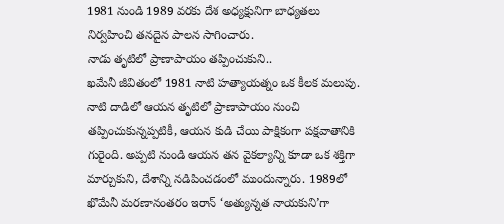1981 నుండి 1989 వరకు దేశ అధ్యక్షునిగా బాధ్యతలు నిర్వహించి తనదైన పాలన సాగించారు.
నాడు తృటిలో ప్రాణాపాయం తప్పించుకుని..
ఖమేనీ జీవితంలో 1981 నాటి హత్యాయత్నం ఒక కీలక మలుపు. నాటి దాడిలో ఆయన తృటిలో ప్రాణాపాయం నుంచి తప్పించుకున్నప్పటికీ, ఆయన కుడి చేయి పాక్షికంగా పక్షవాతానికి గురైంది. అప్పటి నుండి ఆయన తన వైకల్యాన్ని కూడా ఒక శక్తిగా మార్చుకుని, దేశాన్ని నడిపించడంలో ముందున్నారు. 1989లో ఖొమేనీ మరణానంతరం ఇరాన్ ‘అత్యున్నత నాయకుని’గా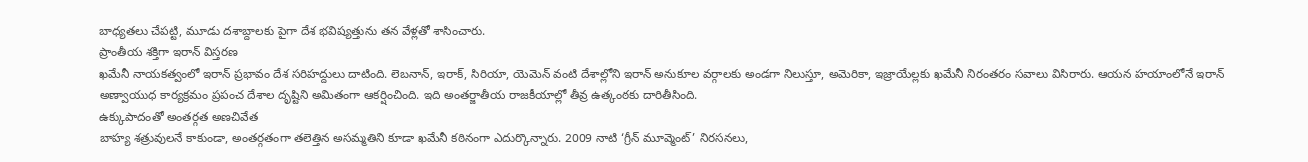బాధ్యతలు చేపట్టి, మూడు దశాబ్దాలకు పైగా దేశ భవిష్యత్తును తన వేళ్లతో శాసించారు.
ప్రాంతీయ శక్తిగా ఇరాన్ విస్తరణ
ఖమేనీ నాయకత్వంలో ఇరాన్ ప్రభావం దేశ సరిహద్దులు దాటింది. లెబనాన్, ఇరాక్, సిరియా, యెమెన్ వంటి దేశాల్లోని ఇరాన్ అనుకూల వర్గాలకు అండగా నిలుస్తూ, అమెరికా, ఇజ్రాయేల్లకు ఖమేనీ నిరంతరం సవాలు విసిరారు. ఆయన హయాంలోనే ఇరాన్ అణ్వాయుధ కార్యక్రమం ప్రపంచ దేశాల దృష్టిని అమితంగా ఆకర్షించింది. ఇది అంతర్జాతీయ రాజకీయాల్లో తీవ్ర ఉత్కంఠకు దారితీసింది.
ఉక్కుపాదంతో అంతర్గత అణచివేత
బాహ్య శత్రువులనే కాకుండా, అంతర్గతంగా తలెత్తిన అసమ్మతిని కూడా ఖమేనీ కఠినంగా ఎదుర్కొన్నారు. 2009 నాటి ‘గ్రీన్ మూవ్మెంట్’ నిరసనలు,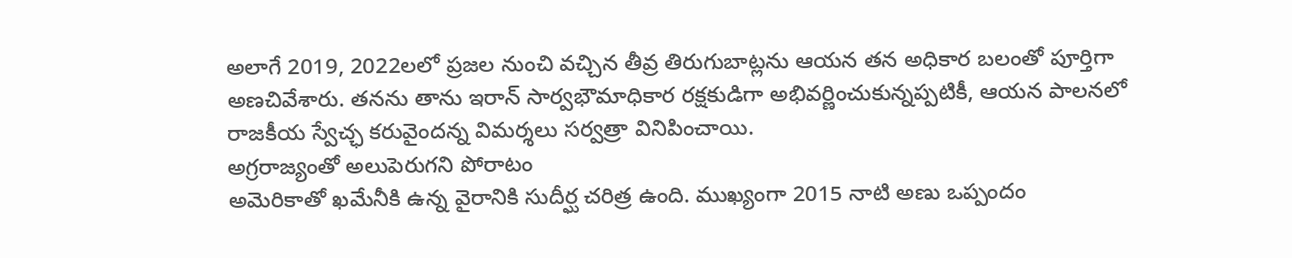అలాగే 2019, 2022లలో ప్రజల నుంచి వచ్చిన తీవ్ర తిరుగుబాట్లను ఆయన తన అధికార బలంతో పూర్తిగా అణచివేశారు. తనను తాను ఇరాన్ సార్వభౌమాధికార రక్షకుడిగా అభివర్ణించుకున్నప్పటికీ, ఆయన పాలనలో రాజకీయ స్వేచ్ఛ కరువైందన్న విమర్శలు సర్వత్రా వినిపించాయి.
అగ్రరాజ్యంతో అలుపెరుగని పోరాటం
అమెరికాతో ఖమేనీకి ఉన్న వైరానికి సుదీర్ఘ చరిత్ర ఉంది. ముఖ్యంగా 2015 నాటి అణు ఒప్పందం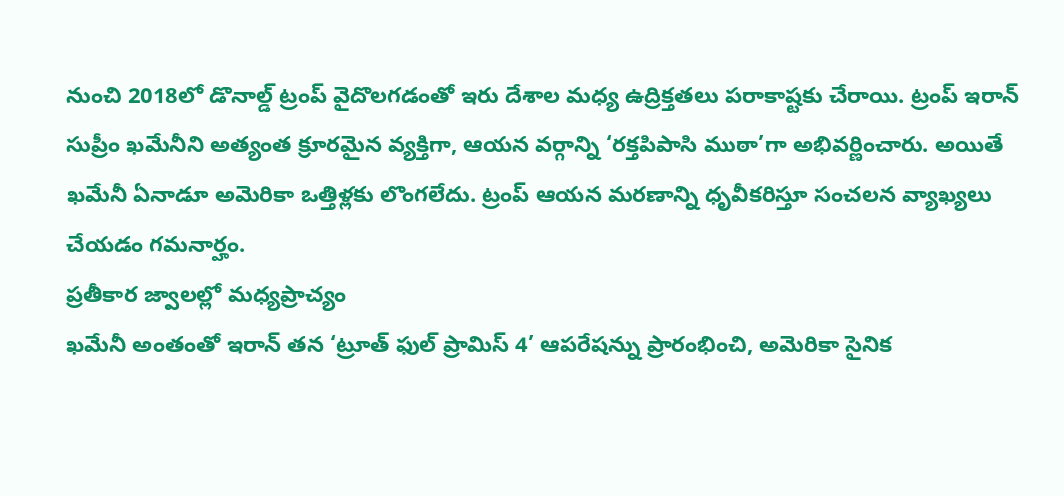నుంచి 2018లో డొనాల్డ్ ట్రంప్ వైదొలగడంతో ఇరు దేశాల మధ్య ఉద్రిక్తతలు పరాకాష్టకు చేరాయి. ట్రంప్ ఇరాన్ సుప్రీం ఖమేనీని అత్యంత క్రూరమైన వ్యక్తిగా, ఆయన వర్గాన్ని ‘రక్తపిపాసి ముఠా’గా అభివర్ణించారు. అయితే ఖమేనీ ఏనాడూ అమెరికా ఒత్తిళ్లకు లొంగలేదు. ట్రంప్ ఆయన మరణాన్ని ధృవీకరిస్తూ సంచలన వ్యాఖ్యలు చేయడం గమనార్హం.
ప్రతీకార జ్వాలల్లో మధ్యప్రాచ్యం
ఖమేనీ అంతంతో ఇరాన్ తన ‘ట్రూత్ ఫుల్ ప్రామిస్ 4’ ఆపరేషన్ను ప్రారంభించి, అమెరికా సైనిక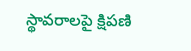స్థావరాలపై క్షిపణి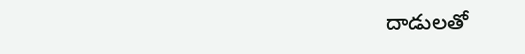దాడులతో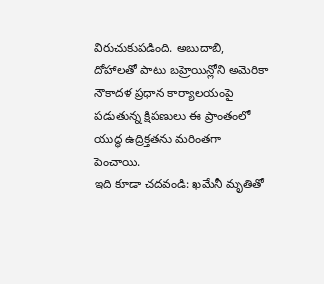విరుచుకుపడింది. అబుదాబి, దోహాలతో పాటు బహ్రెయిన్లోని అమెరికా నౌకాదళ ప్రధాన కార్యాలయంపై పడుతున్న క్షిపణులు ఈ ప్రాంతంలో యుద్ధ ఉద్రిక్తతను మరింతగా పెంచాయి.
ఇది కూడా చదవండి: ఖమేనీ మృతితో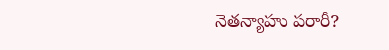నెతన్యాహు పరారీ?